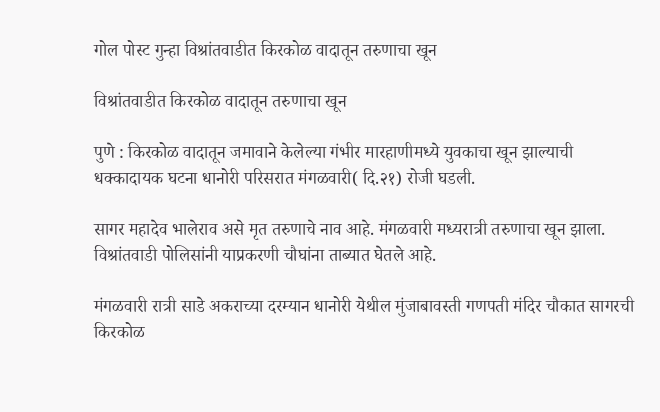गोल पोस्ट गुन्हा विश्रांतवाडीत किरकोळ वादातून तरुणाचा खून

विश्रांतवाडीत किरकोळ वादातून तरुणाचा खून

पुणे : किरकोळ वादातून जमावाने केलेल्या गंभीर मारहाणीमध्ये युवकाचा खून झाल्याची धक्कादायक घटना धानोरी परिसरात मंगळवारी( दि.२१) रोजी घडली.

सागर महादेव भालेराव असे मृत तरुणाचे नाव आहे. मंगळवारी मध्यरात्री तरुणाचा खून झाला. विश्रांतवाडी पोलिसांनी याप्रकरणी चौघांना ताब्यात घेतले आहे.

मंगळवारी रात्री साडे अकराच्या दरम्यान धानोरी येथील मुंजाबावस्ती गणपती मंदिर चौकात सागरची किरकोळ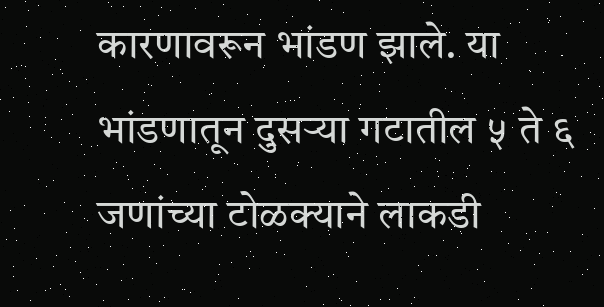कारणावरून भांडण झाले. या भांडणातून दुसर्‍या गटातील ५ ते ६ जणांच्या टोळक्याने लाकडी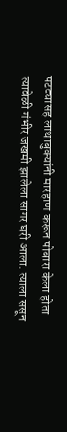पटट्यासह लाथाबुक्यांनी मारहाण करून पोबारा केला होता
त्यावेळी गंभीर जखमी झालेला सागर घरी आला. त्याला ससून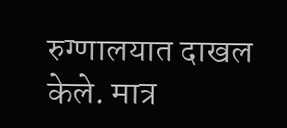रुग्णालयात दाखल केले. मात्र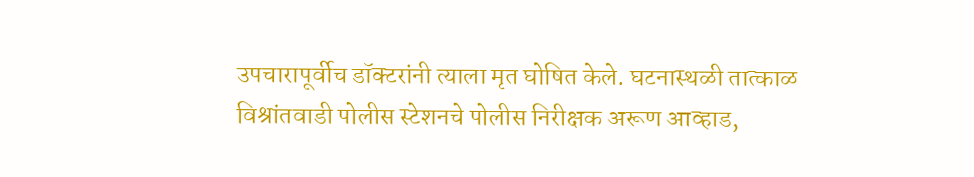उपचारापूर्वीच डॉक्टरांनी त्याला मृत घोषित केले. घटनास्थळी तात्काळ विश्रांतवाडी पोलीस स्टेशनचे पोलीस निरीक्षक अरूण आव्हाड,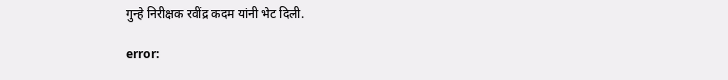गुन्हे निरीक्षक रवींद्र कदम यांनी भेट दिली.

error: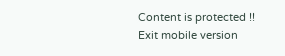Content is protected !!
Exit mobile version